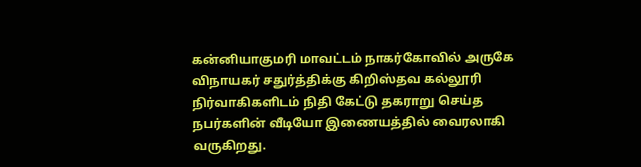கன்னியாகுமரி மாவட்டம் நாகர்கோவில் அருகே விநாயகர் சதுர்த்திக்கு கிறிஸ்தவ கல்லூரி நிர்வாகிகளிடம் நிதி கேட்டு தகராறு செய்த நபர்களின் வீடியோ இணையத்தில் வைரலாகி வருகிறது.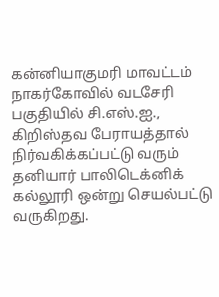கன்னியாகுமரி மாவட்டம் நாகர்கோவில் வடசேரி பகுதியில் சி.எஸ்.ஐ., கிறிஸ்தவ பேராயத்தால் நிர்வகிக்கப்பட்டு வரும் தனியார் பாலிடெக்னிக் கல்லூரி ஒன்று செயல்பட்டு வருகிறது.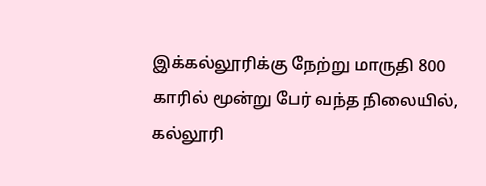இக்கல்லூரிக்கு நேற்று மாருதி 800 காரில் மூன்று பேர் வந்த நிலையில், கல்லூரி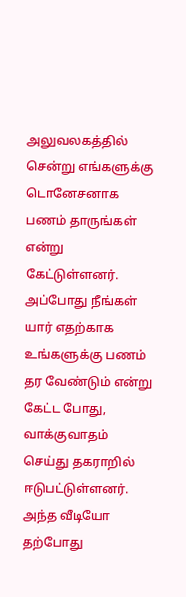அலுவலகத்தில் சென்று எங்களுக்கு டொனேசனாக பணம் தாருங்கள் என்று கேட்டுள்ளனர். அப்போது நீங்கள் யார் எதற்காக உங்களுக்கு பணம் தர வேண்டும் என்று கேட்ட போது, வாக்குவாதம் செய்து தகராறில் ஈடுபட்டுள்ளனர். அந்த வீடியோ தற்போது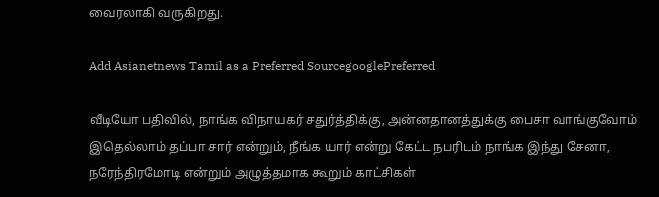வைரலாகி வருகிறது.

Add Asianetnews Tamil as a Preferred SourcegooglePreferred

வீடியோ பதிவில், நாங்க விநாயகர் சதுர்த்திக்கு, அன்னதானத்துக்கு பைசா வாங்குவோம் இதெல்லாம் தப்பா சார் என்றும், நீங்க யார் என்று கேட்ட நபரிடம் நாங்க இந்து சேனா, நரேந்திரமோடி என்றும் அழுத்தமாக கூறும் காட்சிகள்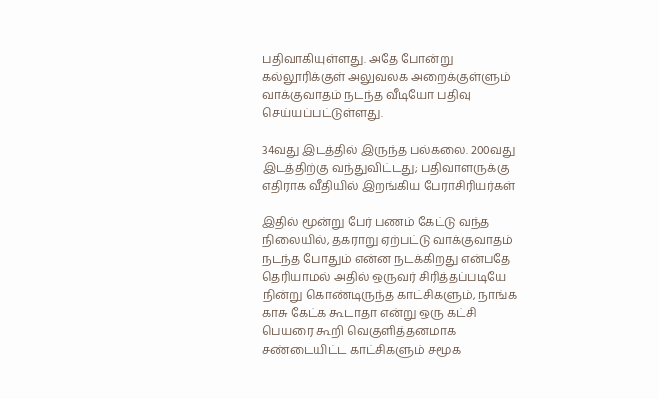பதிவாகியுள்ளது. அதே போன்று கல்லூரிக்குள் அலுவலக அறைக்குள்ளும் வாக்குவாதம் நடந்த வீடியோ பதிவு செய்யப்பட்டுள்ளது.

34வது இடத்தில் இருந்த பல்கலை. 200வது இடத்திற்கு வந்துவிட்டது; பதிவாளருக்கு எதிராக வீதியில் இறங்கிய பேராசிரியர்கள்

இதில் மூன்று பேர் பணம் கேட்டு வந்த நிலையில், தகராறு ஏற்பட்டு வாக்குவாதம் நடந்த போதும் என்ன நடக்கிறது என்பதே தெரியாமல் அதில் ஒருவர் சிரித்தப்படியே நின்று கொண்டிருந்த காட்சிகளும், நாங்க காசு கேட்க கூடாதா என்று ஒரு கட்சி பெயரை கூறி வெகுளித்தனமாக சண்டையிட்ட காட்சிகளும் சமூக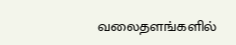வலைதளங்களில்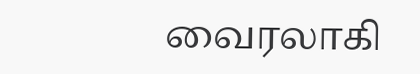வைரலாகி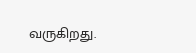வருகிறது.